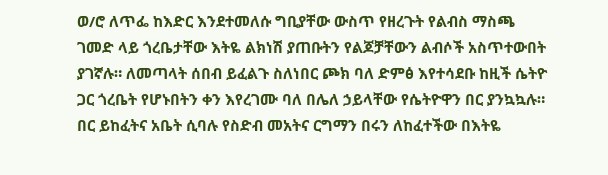ወ/ሮ ለጥፌ ከእድር እንደተመለሱ ግቢያቸው ውስጥ የዘረጉት የልብስ ማስጫ ገመድ ላይ ጎረቤታቸው እትዬ ልክነሽ ያጠቡትን የልጆቻቸውን ልብሶች አስጥተውበት ያገኛሉ። ለመጣላት ሰበብ ይፈልጉ ስለነበር ጮክ ባለ ድምፅ እየተሳደቡ ከዚች ሴትዮ ጋር ጎረቤት የሆኑበትን ቀን እየረገሙ ባለ በሌለ ኃይላቸው የሴትዮዋን በር ያንኳኳሉ። በር ይከፈትና አቤት ሲባሉ የስድብ መአትና ርግማን በሩን ለከፈተችው በእትዬ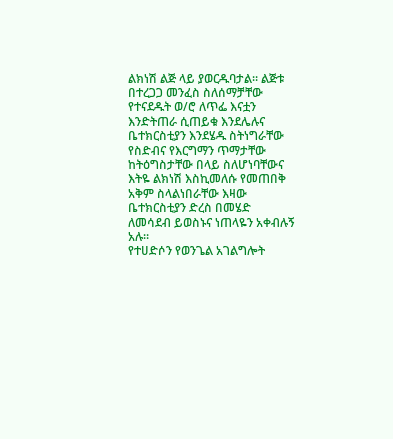ልክነሽ ልጅ ላይ ያወርዱባታል። ልጅቱ በተረጋጋ መንፈስ ስለሰማቻቸው የተናደዱት ወ/ሮ ለጥፌ እናቷን እንድትጠራ ሲጠይቁ እንደሌሉና ቤተክርስቲያን እንደሄዱ ስትነግራቸው የስድብና የእርግማን ጥማታቸው ከትዕግስታቸው በላይ ስለሆነባቸውና እትዬ ልክነሽ እስኪመለሱ የመጠበቅ አቅም ስላልነበራቸው እዛው ቤተክርስቲያን ድረስ በመሄድ ለመሳደብ ይወስኑና ነጠላዬን አቀብሉኝ አሉ።
የተሀድሶን የወንጌል አገልግሎት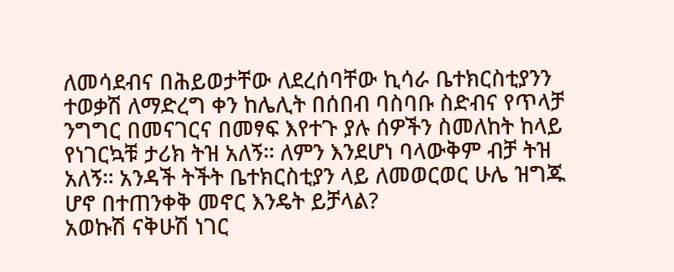ለመሳደብና በሕይወታቸው ለደረሰባቸው ኪሳራ ቤተክርስቲያንን ተወቃሽ ለማድረግ ቀን ከሌሊት በሰበብ ባስባቡ ስድብና የጥላቻ ንግግር በመናገርና በመፃፍ እየተጉ ያሉ ሰዎችን ስመለከት ከላይ የነገርኳቹ ታሪክ ትዝ አለኝ። ለምን እንደሆነ ባላውቅም ብቻ ትዝ አለኝ። አንዳች ትችት ቤተክርስቲያን ላይ ለመወርወር ሁሌ ዝግጁ ሆኖ በተጠንቀቅ መኖር እንዴት ይቻላል?
አወኩሽ ናቅሁሽ ነገር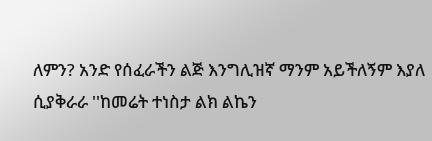ለምን? አንድ የሰፈራችን ልጅ እንግሊዝኛ ማንም አይችለኝም እያለ ሲያቅራራ ''ከመሬት ተነስታ ልክ ልኬን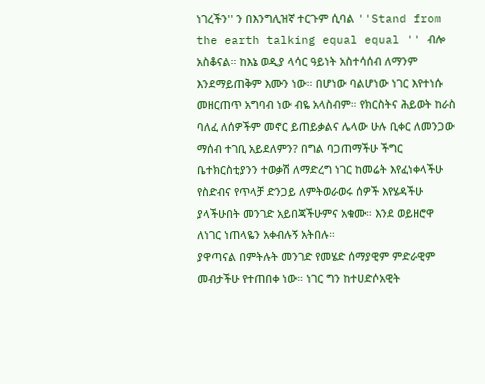ነገረችን'' ን በእንግሊዝኛ ተርጉም ሲባል ''Stand from the earth talking equal equal '' ብሎ አስቆናል። ከእኔ ወዲያ ላሳር ዓይነት አስተሳሰብ ለማንም እንደማይጠቅም እሙን ነው። በሆነው ባልሆነው ነገር እየተነሱ መዘርጠጥ አግባብ ነው ብዬ አላስብም። የክርስትና ሕይወት ከራስ ባለፈ ለሰዎችም መኖር ይጠይቃልና ሌላው ሁሉ ቢቀር ለመንጋው ማሰብ ተገቢ አይደለምን? በግል ባጋጠማችሁ ችግር ቤተክርስቲያንን ተወቃሽ ለማድረግ ነገር ከመሬት እየፈነቀላችሁ የስድብና የጥላቻ ድንጋይ ለምትወራወሩ ሰዎች እየሄዳችሁ ያላችሁበት መንገድ አይበጃችሁምና አቁሙ። እንደ ወይዘሮዋ ለነገር ነጠላዬን አቀብሉኝ አትበሉ።
ያዋጣናል በምትሉት መንገድ የመሄድ ሰማያዊም ምድራዊም መብታችሁ የተጠበቀ ነው። ነገር ግን ከተሀድሶአዊት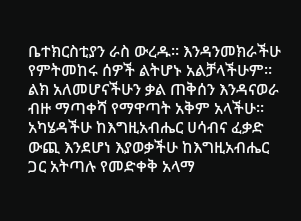ቤተክርስቲያን ራስ ውረዱ። እንዳንመክራችሁ የምትመከሩ ሰዎች ልትሆኑ አልቻላችሁም። ልክ አለመሆናችሁን ቃል ጠቅሰን እንዳናወራ ብዙ ማጣቀሻ የማዋጣት አቅም አላችሁ። አካሄዳችሁ ከእግዚአብሔር ሀሳብና ፈቃድ ውጪ እንደሆነ እያወቃችሁ ከእግዚአብሔር ጋር አትጣሉ የመድቀቅ አላማ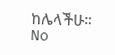ከሌላችሁ።
No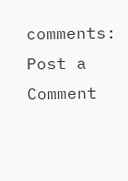comments:
Post a Comment